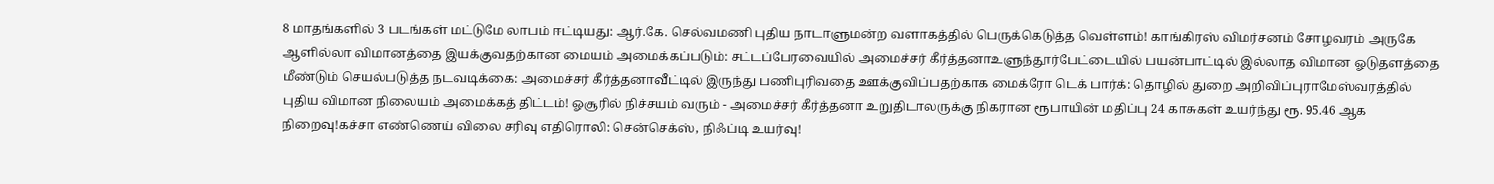8 மாதங்களில் 3 படங்கள் மட்டுமே லாபம் ஈட்டியது: ஆர்.கே. செல்வமணி புதிய நாடாளுமன்ற வளாகத்தில் பெருக்கெடுத்த வெள்ளம்! காங்கிரஸ் விமர்சனம் சோழவரம் அருகே ஆளில்லா விமானத்தை இயக்குவதற்கான மையம் அமைக்கப்படும்: சட்டப்பேரவையில் அமைச்சர் கீர்த்தனாஉளுந்தூர்பேட்டையில் பயன்பாட்டில் இல்லாத விமான ஓடுதளத்தை மீண்டும் செயல்படுத்த நடவடிக்கை: அமைச்சர் கீர்த்தனாவீட்டில் இருந்து பணிபுரிவதை ஊக்குவிப்பதற்காக மைக்ரோ டெக் பார்க்: தொழில் துறை அறிவிப்புராமேஸ்வரத்தில் புதிய விமான நிலையம் அமைக்கத் திட்டம்! ஓசூரில் நிச்சயம் வரும் - அமைச்சர் கீர்த்தனா உறுதிடாலருக்கு நிகரான ரூபாயின் மதிப்பு 24 காசுகள் உயர்ந்து ரூ. 95.46 ஆக நிறைவு!கச்சா எண்ணெய் விலை சரிவு எதிரொலி: சென்செக்ஸ், நிஃப்டி உயர்வு!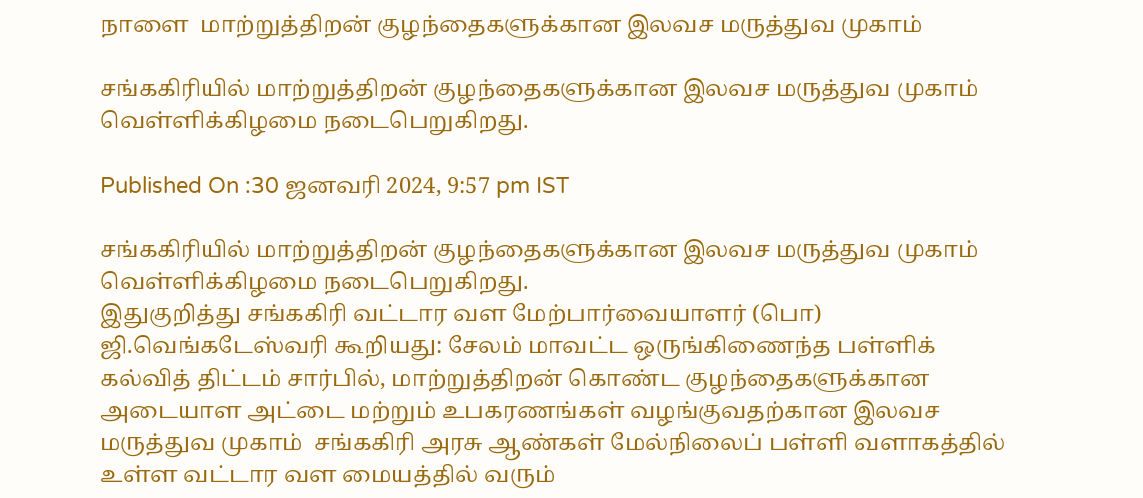நாளை  மாற்றுத்திறன் குழந்தைகளுக்கான இலவச மருத்துவ முகாம்

சங்ககிரியில் மாற்றுத்திறன் குழந்தைகளுக்கான இலவச மருத்துவ முகாம் வெள்ளிக்கிழமை நடைபெறுகிறது.

Published On :30 ஜனவரி 2024, 9:57 pm IST

சங்ககிரியில் மாற்றுத்திறன் குழந்தைகளுக்கான இலவச மருத்துவ முகாம் வெள்ளிக்கிழமை நடைபெறுகிறது.
இதுகுறித்து சங்ககிரி வட்டார வள மேற்பார்வையாளர் (பொ)
ஜி.வெங்கடேஸ்வரி கூறியது: சேலம் மாவட்ட ஒருங்கிணைந்த பள்ளிக் கல்வித் திட்டம் சார்பில், மாற்றுத்திறன் கொண்ட குழந்தைகளுக்கான அடையாள அட்டை மற்றும் உபகரணங்கள் வழங்குவதற்கான இலவச  மருத்துவ முகாம்  சங்ககிரி அரசு ஆண்கள் மேல்நிலைப் பள்ளி வளாகத்தில் உள்ள வட்டார வள மையத்தில் வரும்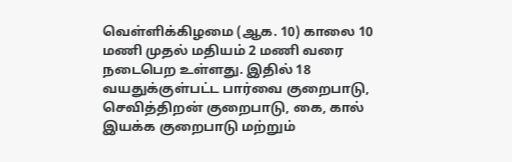வெள்ளிக்கிழமை (ஆக. 10) காலை 10 மணி முதல் மதியம் 2 மணி வரை நடைபெற உள்ளது. இதில் 18 வயதுக்குள்பட்ட பார்வை குறைபாடு, செவித்திறன் குறைபாடு, கை, கால் இயக்க குறைபாடு மற்றும்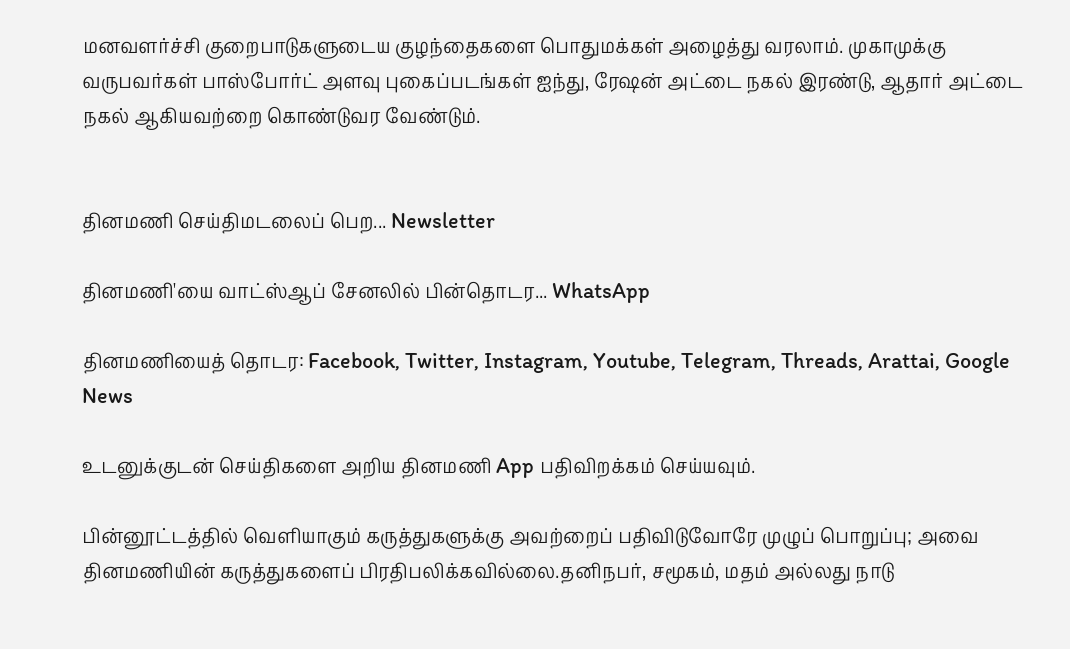மனவளர்ச்சி குறைபாடுகளுடைய குழந்தைகளை பொதுமக்கள் அழைத்து வரலாம். முகாமுக்கு வருபவர்கள் பாஸ்போர்ட் அளவு புகைப்படங்கள் ஐந்து, ரேஷன் அட்டை நகல் இரண்டு, ஆதார் அட்டை நகல் ஆகியவற்றை கொண்டுவர வேண்டும்.


தினமணி செய்திமடலைப் பெற... Newsletter

தினமணி'யை வாட்ஸ்ஆப் சேனலில் பின்தொடர... WhatsApp

தினமணியைத் தொடர: Facebook, Twitter, Instagram, Youtube, Telegram, Threads, Arattai, Google News

உடனுக்குடன் செய்திகளை அறிய தினமணி App பதிவிறக்கம் செய்யவும்.

பின்னூட்டத்தில் வெளியாகும் கருத்துகளுக்கு அவற்றைப் பதிவிடுவோரே முழுப் பொறுப்பு; அவை தினமணியின் கருத்துகளைப் பிரதிபலிக்கவில்லை.தனிநபர், சமூகம், மதம் அல்லது நாடு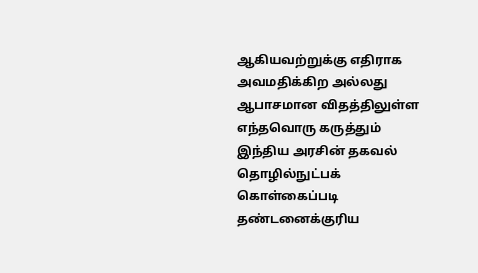ஆகியவற்றுக்கு எதிராக அவமதிக்கிற அல்லது ஆபாசமான விதத்திலுள்ள எந்தவொரு கருத்தும் இந்திய அரசின் தகவல் தொழில்நுட்பக் கொள்கைப்படி தண்டனைக்குரிய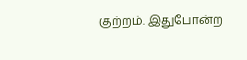குற்றம். இதுபோன்ற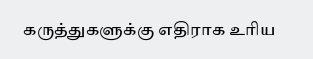கருத்துகளுக்கு எதிராக உரிய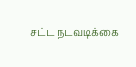சட்ட நடவடிக்கை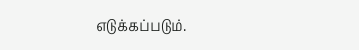எடுக்கப்படும்.